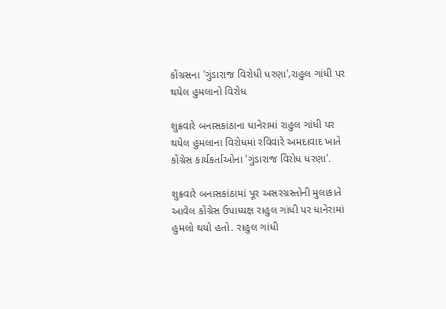કોંગ્રસના 'ગુંડારાજ વિરોધી ધરણા',રાહુલ ગાંધી પર થયેલ હુમલાનો વિરોધ

શુક્રવારે બનાસકાંઠાના ધાનેરામાં રાહુલ ગાંધી પર થયેલ હુમલાના વિરોધમાં રવિવારે અમદાવાદ ખાતે કોંગ્રેસ કાર્યકર્તાઓના 'ગુંડારાજ વિરોધ ધરણા'.

શુક્રવારે બનાસકાંઠામાં પૂર અસરગ્રસ્તોની મુલાકાતે આવેલ કોંગ્રેસ ઉપાધ્યક્ષ રાહુલ ગાંધી પર ધાનેરામાં હુમલો થયો હતો. રાહુલ ગાંધી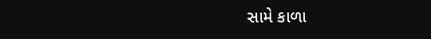સામે કાળા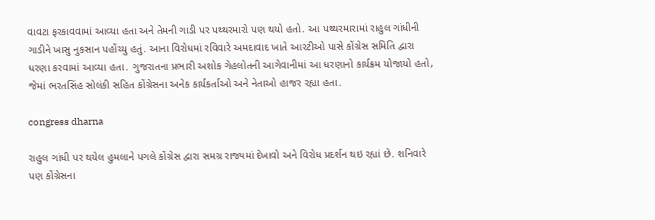વાવટા ફરકાવવામાં આવ્યા હતા અને તેમની ગાડી પર પથ્થરમારો પણ થયો હતો. આ પથ્થરમારામાં રાહુલ ગાંધીની ગાડીને ખાસુ નુકસાન પહોંચ્યુ હતું. આના વિરોધમાં રવિવારે અમદાવાદ ખાતે આરટીઓ પાસે કોંગ્રેસ સમિતિ દ્વારા ધરણા કરવામાં આવ્યા હતા. ગુજરાતના પ્રભારી અશોક ગેહલોતની આગેવાનીમાં આ ધરણાનો કાર્યક્રમ યોજાયો હતો, જેમાં ભરતસિંહ સોલંકી સહિત કોંગ્રેસના અનેક કાર્યકર્તાઓ અને નેતાઓ હાજર રહ્યા હતા.

congress dharna

રાહુલ ગાંધી પર થયેલ હુમલાને પગલે કોંગ્રેસ દ્વારા સમગ્ર રાજ્યમાં દેખાવો અને વિરોધ પ્રદર્શન થઇ રહ્યાં છે. શનિવારે પણ કોંગ્રેસના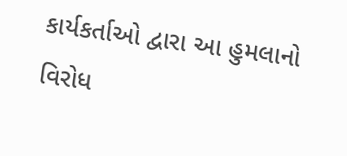કાર્યકર્તાઓ દ્વારા આ હુમલાનો વિરોધ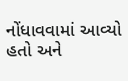નોંધાવવામાં આવ્યો હતો અને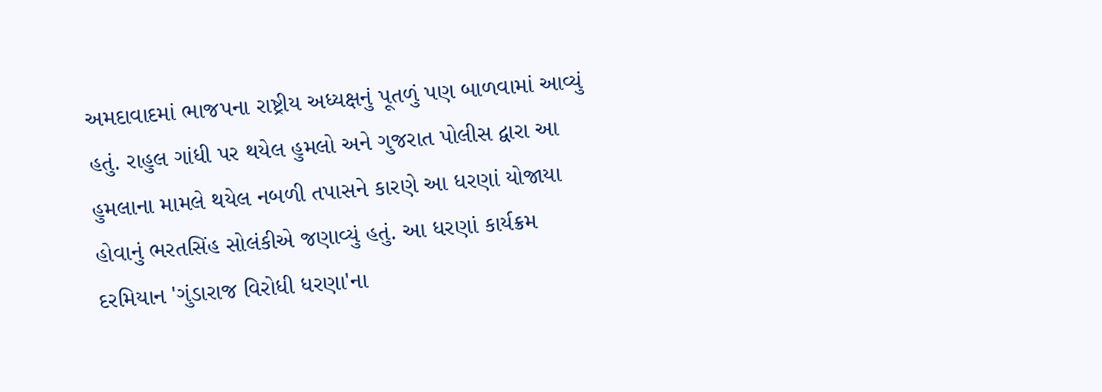અમદાવાદમાં ભાજપના રાષ્ટ્રીય અધ્યક્ષનું પૂતળું પણ બાળવામાં આવ્યું હતું. રાહુલ ગાંધી પર થયેલ હુમલો અને ગુજરાત પોલીસ દ્વારા આ હુમલાના મામલે થયેલ નબળી તપાસને કારણે આ ધરણાં યોજાયા હોવાનું ભરતસિંહ સોલંકીએ જણાવ્યું હતું. આ ધરણાં કાર્યક્રમ દરમિયાન 'ગુંડારાજ વિરોધી ધરણા'ના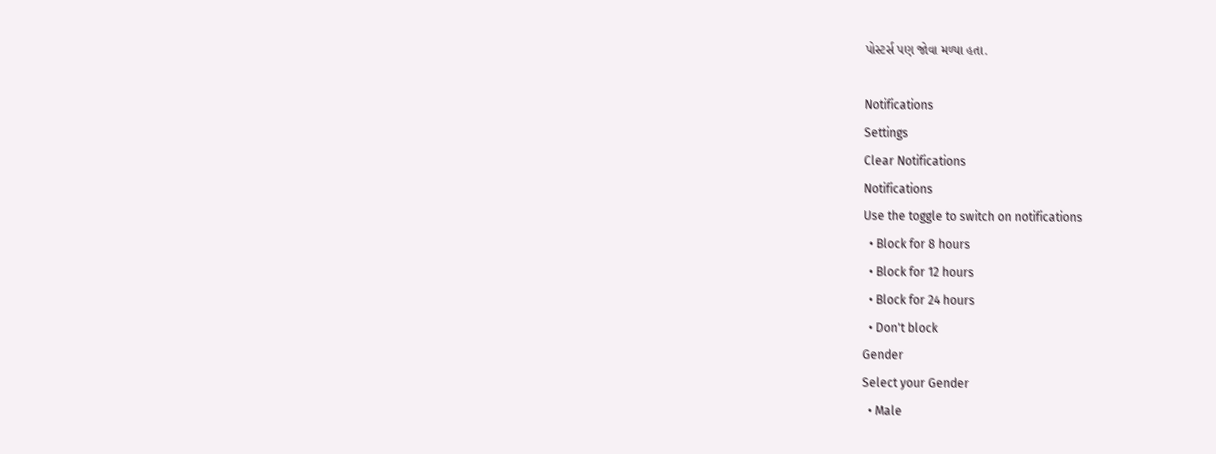પોસ્ટર્સ પણ જોવા મળ્યા હતા.

Notifications
Settings
Clear Notifications
Notifications
Use the toggle to switch on notifications
  • Block for 8 hours
  • Block for 12 hours
  • Block for 24 hours
  • Don't block
Gender
Select your Gender
  • Male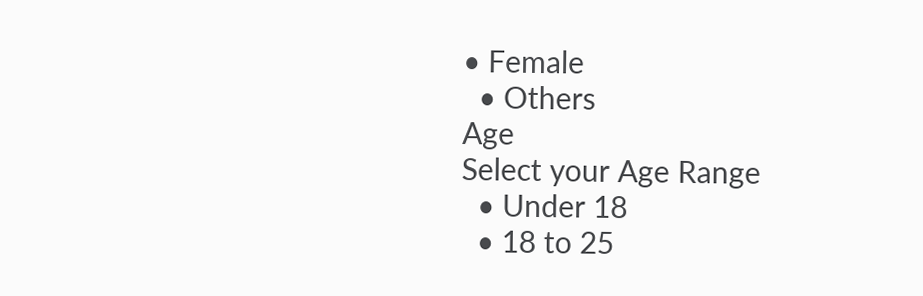• Female
  • Others
Age
Select your Age Range
  • Under 18
  • 18 to 25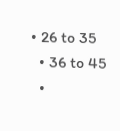• 26 to 35
  • 36 to 45
  •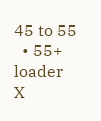45 to 55
  • 55+
loader
X